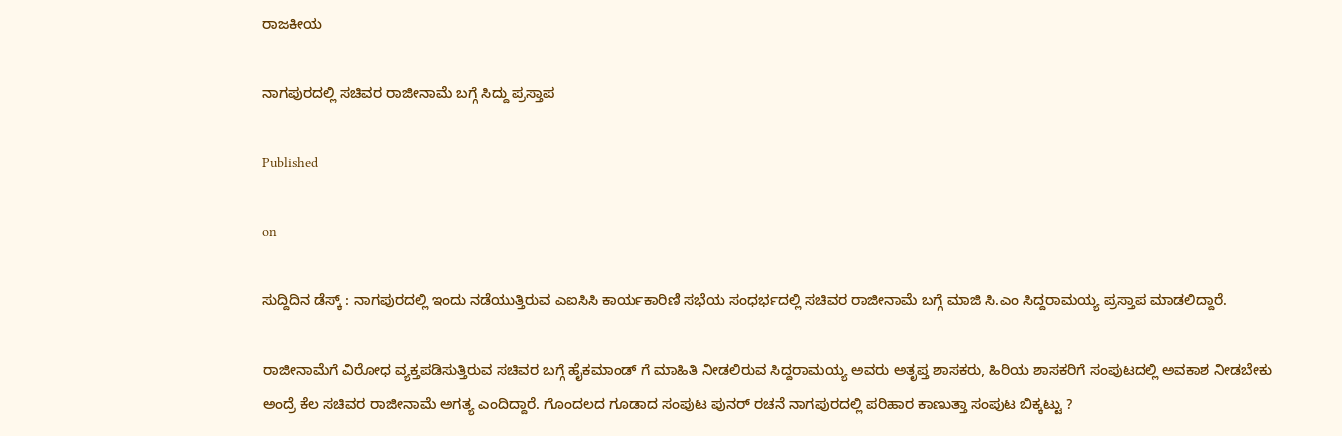ರಾಜಕೀಯ

ನಾಗಪುರದಲ್ಲಿ ಸಚಿವರ ರಾಜೀನಾಮೆ ಬಗ್ಗೆ ಸಿದ್ದು ಪ್ರಸ್ತಾಪ

Published

on

ಸುದ್ದಿದಿನ ಡೆಸ್ಕ್ : ನಾಗಪುರದಲ್ಲಿ ಇಂದು ನಡೆಯುತ್ತಿರುವ ಎಐಸಿಸಿ ಕಾರ್ಯಕಾರಿಣಿ ಸಭೆಯ ಸಂಧರ್ಭದಲ್ಲಿ ಸಚಿವರ ರಾಜೀನಾಮೆ ಬಗ್ಗೆ ಮಾಜಿ ಸಿ.ಎಂ ಸಿದ್ದರಾಮಯ್ಯ ಪ್ರಸ್ತಾಪ ಮಾಡಲಿದ್ದಾರೆ.

ರಾಜೀನಾಮೆಗೆ ವಿರೋಧ ವ್ಯಕ್ತಪಡಿಸುತ್ತಿರುವ ಸಚಿವರ ಬಗ್ಗೆ ಹೈಕಮಾಂಡ್ ಗೆ ಮಾಹಿತಿ ನೀಡಲಿರುವ ಸಿದ್ದರಾಮಯ್ಯ ಅವರು ಅತೃಪ್ತ ಶಾಸಕರು, ಹಿರಿಯ ಶಾಸಕರಿಗೆ ಸಂಪುಟದಲ್ಲಿ ಅವಕಾಶ ನೀಡಬೇಕು ಅಂದ್ರೆ ಕೆಲ ಸಚಿವರ ರಾಜೀನಾಮೆ ಅಗತ್ಯ ಎಂದಿದ್ದಾರೆ. ಗೊಂದಲದ ಗೂಡಾದ ಸಂಪುಟ ಪುನರ್ ರಚನೆ ನಾಗಪುರದಲ್ಲಿ ಪರಿಹಾರ ಕಾಣುತ್ತಾ ಸಂಪುಟ ಬಿಕ್ಕಟ್ಟು ?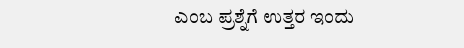ಎಂಬ ಪ್ರಶ್ನೆಗೆ ಉತ್ತರ ಇಂದು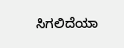ಸಿಗಲಿದೆಯಾ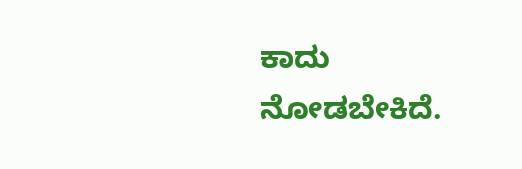ಕಾದು ನೋಡಬೇಕಿದೆ.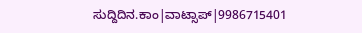ಸುದ್ದಿದಿನ.ಕಾಂ|ವಾಟ್ಸಾಪ್|9986715401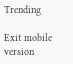Trending

Exit mobile version